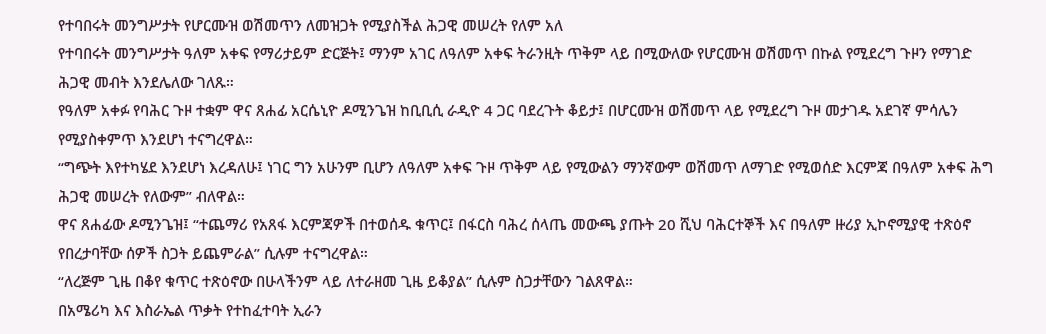የተባበሩት መንግሥታት የሆርሙዝ ወሽመጥን ለመዝጋት የሚያስችል ሕጋዊ መሠረት የለም አለ
የተባበሩት መንግሥታት ዓለም አቀፍ የማሪታይም ድርጅት፤ ማንም አገር ለዓለም አቀፍ ትራንዚት ጥቅም ላይ በሚውለው የሆርሙዝ ወሽመጥ በኩል የሚደረግ ጉዞን የማገድ ሕጋዊ መብት እንደሌለው ገለጹ።
የዓለም አቀፉ የባሕር ጉዞ ተቋም ዋና ጸሐፊ አርሴኒዮ ዶሚንጌዝ ከቢቢሲ ራዲዮ 4 ጋር ባደረጉት ቆይታ፤ በሆርሙዝ ወሽመጥ ላይ የሚደረግ ጉዞ መታገዱ አደገኛ ምሳሌን የሚያስቀምጥ እንደሆነ ተናግረዋል።
“ግጭት እየተካሄደ እንደሆነ እረዳለሁ፤ ነገር ግን አሁንም ቢሆን ለዓለም አቀፍ ጉዞ ጥቅም ላይ የሚውልን ማንኛውም ወሽመጥ ለማገድ የሚወሰድ እርምጃ በዓለም አቀፍ ሕግ ሕጋዊ መሠረት የለውም” ብለዋል።
ዋና ጸሐፊው ዶሚንጌዝ፤ “ተጨማሪ የአጸፋ እርምጃዎች በተወሰዱ ቁጥር፤ በፋርስ ባሕረ ሰላጤ መውጫ ያጡት 20 ሺህ ባሕርተኞች እና በዓለም ዙሪያ ኢኮኖሚያዊ ተጽዕኖ የበረታባቸው ሰዎች ስጋት ይጨምራል” ሲሉም ተናግረዋል።
“ለረጅም ጊዜ በቆየ ቁጥር ተጽዕኖው በሁላችንም ላይ ለተራዘመ ጊዜ ይቆያል” ሲሉም ስጋታቸውን ገልጸዋል።
በአሜሪካ እና እስራኤል ጥቃት የተከፈተባት ኢራን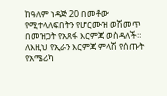ከዓለም ነዳጅ 20 በመቶው የሚተላለፍበትን የሆርሙዝ ወሽመጥ በመዝጋት የአጸፋ እርምጃ ወስዳለች።
ለእዚህ የኢራን እርምጃ ምላሽ የሰጡት የአሜሪካ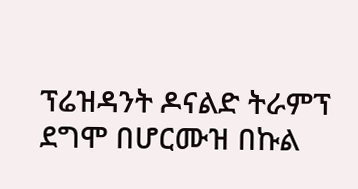ፕሬዝዳንት ዶናልድ ትራምፕ ደግሞ በሆርሙዝ በኩል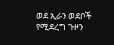ወደ ኢራን ወደቦች የሚደረግ ጉዞን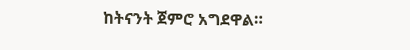ከትናንት ጀምሮ አግደዋል።